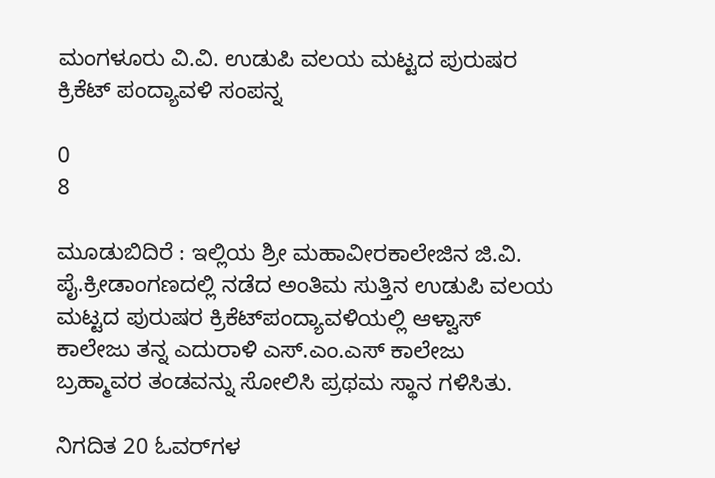ಮಂಗಳೂರು ವಿ.ವಿ. ಉಡುಪಿ ವಲಯ ಮಟ್ಟದ ಪುರುಷರ ಕ್ರಿಕೆಟ್‌ ಪಂದ್ಯಾವಳಿ ಸಂಪನ್ನ

0
8

ಮೂಡುಬಿದಿರೆ : ಇಲ್ಲಿಯ ಶ್ರೀ ಮಹಾವೀರಕಾಲೇಜಿನ ಜಿ.ವಿ. ಪೈ.ಕ್ರೀಡಾಂಗಣದಲ್ಲಿ ನಡೆದ ಅಂತಿಮ ಸುತ್ತಿನ ಉಡುಪಿ ವಲಯ ಮಟ್ಟದ ಪುರುಷರ ಕ್ರಿಕೆಟ್‌ಪಂದ್ಯಾವಳಿಯಲ್ಲಿ ಆಳ್ವಾಸ್‌ ಕಾಲೇಜು ತನ್ನ ಎದುರಾಳಿ ಎಸ್.ಎಂ.ಎಸ್‌ ಕಾಲೇಜು ಬ್ರಹ್ಮಾವರ ತಂಡವನ್ನು ಸೋಲಿಸಿ ಪ್ರಥಮ ಸ್ಥಾನ ಗಳಿಸಿತು.

ನಿಗದಿತ 20 ಓವರ್‌ಗಳ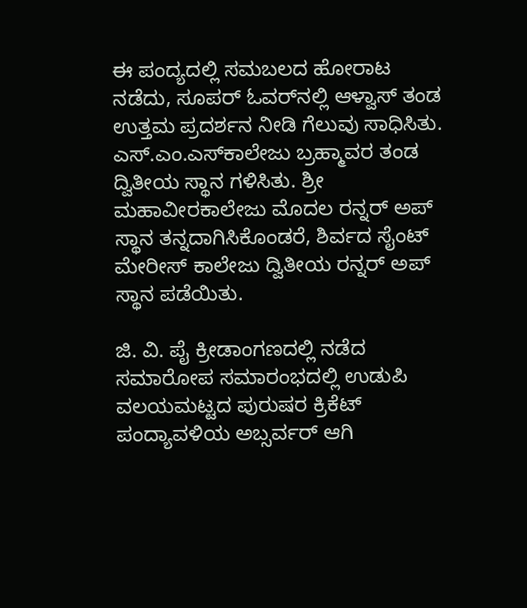ಈ ಪಂದ್ಯದಲ್ಲಿ ಸಮಬಲದ ಹೋರಾಟ ನಡೆದು, ಸೂಪರ್‌ ಓವರ್‌ನಲ್ಲಿ ಆಳ್ವಾಸ್ ತಂಡ ಉತ್ತಮ ಪ್ರದರ್ಶನ ನೀಡಿ ಗೆಲುವು ಸಾಧಿಸಿತು. ಎಸ್.ಎಂ.ಎಸ್‌ಕಾಲೇಜು ಬ್ರಹ್ಮಾವರ ತಂಡ ದ್ವಿತೀಯ ಸ್ಥಾನ ಗಳಿಸಿತು. ಶ್ರೀ ಮಹಾವೀರಕಾಲೇಜು ಮೊದಲ ರನ್ನರ್‌ ಅಪ್ ಸ್ಥಾನ ತನ್ನದಾಗಿಸಿಕೊಂಡರೆ, ಶಿರ್ವದ ಸೈಂಟ್ ಮೇರೀಸ್‌ ಕಾಲೇಜು ದ್ವಿತೀಯ ರನ್ನರ್‌ ಅಪ್ ಸ್ಥಾನ ಪಡೆಯಿತು.

ಜಿ. ವಿ. ಪೈ ಕ್ರೀಡಾಂಗಣದಲ್ಲಿ ನಡೆದ ಸಮಾರೋಪ ಸಮಾರಂಭದಲ್ಲಿ ಉಡುಪಿ ವಲಯಮಟ್ಟದ ಪುರುಷರ ಕ್ರಿಕೆಟ್‌ ಪಂದ್ಯಾವಳಿಯ ಅಬ್ಸರ್ವರ್ ಆಗಿ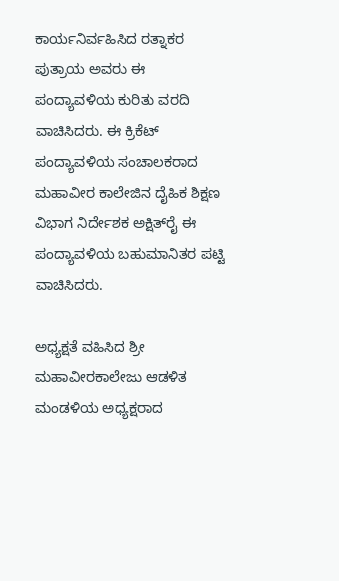ಕಾರ್ಯನಿರ್ವಹಿಸಿದ ರತ್ನಾಕರ ಪುತ್ರಾಯ ಅವರು ಈ ಪಂದ್ಯಾವಳಿಯ ಕುರಿತು ವರದಿ ವಾಚಿಸಿದರು. ಈ ಕ್ರಿಕೆಟ್ ಪಂದ್ಯಾವಳಿಯ ಸಂಚಾಲಕರಾದ ಮಹಾವೀರ ಕಾಲೇಜಿನ ದೈಹಿಕ ಶಿಕ್ಷಣ ವಿಭಾಗ ನಿರ್ದೇಶಕ ಅಕ್ಷಿತ್‌ರೈ ಈ ಪಂದ್ಯಾವಳಿಯ ಬಹುಮಾನಿತರ ಪಟ್ಟಿ ವಾಚಿಸಿದರು.

ಅಧ್ಯಕ್ಷತೆ ವಹಿಸಿದ ಶ್ರೀ ಮಹಾವೀರಕಾಲೇಜು ಆಡಳಿತ ಮಂಡಳಿಯ ಅಧ್ಯಕ್ಷರಾದ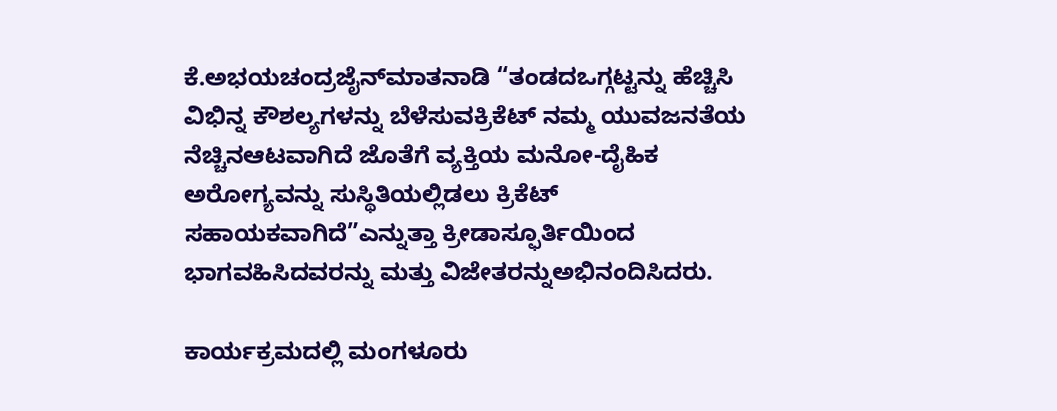ಕೆ.ಅಭಯಚಂದ್ರಜೈನ್‌ಮಾತನಾಡಿ “ತಂಡದಒಗ್ಗಟ್ಟನ್ನು ಹೆಚ್ಚಿಸಿ ವಿಭಿನ್ನ ಕೌಶಲ್ಯಗಳನ್ನು ಬೆಳೆಸುವಕ್ರಿಕೆಟ್ ನಮ್ಮ ಯುವಜನತೆಯ ನೆಚ್ಚಿನಆಟವಾಗಿದೆ ಜೊತೆಗೆ ವ್ಯಕ್ತಿಯ ಮನೋ-ದೈಹಿಕ ಅರೋಗ್ಯವನ್ನು ಸುಸ್ಥಿತಿಯಲ್ಲಿಡಲು ಕ್ರಿಕೆಟ್ ಸಹಾಯಕವಾಗಿದೆ”ಎನ್ನುತ್ತಾ ಕ್ರೀಡಾಸ್ಫೂರ್ತಿಯಿಂದ ಭಾಗವಹಿಸಿದವರನ್ನು ಮತ್ತು ವಿಜೇತರನ್ನುಅಭಿನಂದಿಸಿದರು.

ಕಾರ್ಯಕ್ರಮದಲ್ಲಿ ಮಂಗಳೂರು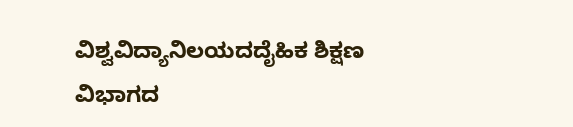ವಿಶ್ವವಿದ್ಯಾನಿಲಯದದೈಹಿಕ ಶಿಕ್ಷಣ ವಿಭಾಗದ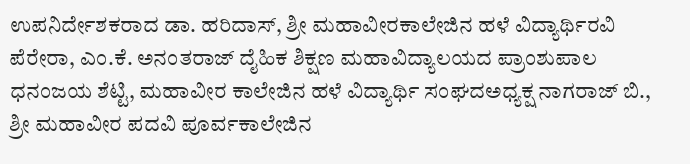ಉಪನಿರ್ದೇಶಕರಾದ ಡಾ. ಹರಿದಾಸ್, ಶ್ರೀ ಮಹಾವೀರಕಾಲೇಜಿನ ಹಳೆ ವಿದ್ಯಾರ್ಥಿರವಿ ಪೆರೇರಾ, ಎಂ.ಕೆ. ಅನಂತರಾಜ್‌ ದೈಹಿಕ ಶಿಕ್ಷಣ ಮಹಾವಿದ್ಯಾಲಯದ ಪ್ರಾಂಶುಪಾಲ ಧನಂಜಯ ಶೆಟ್ಟಿ, ಮಹಾವೀರ ಕಾಲೇಜಿನ ಹಳೆ ವಿದ್ಯಾರ್ಥಿ ಸಂಘದಅಧ್ಯಕ್ಷ ನಾಗರಾಜ್ ಬಿ., ಶ್ರೀ ಮಹಾವೀರ ಪದವಿ ಪೂರ್ವಕಾಲೇಜಿನ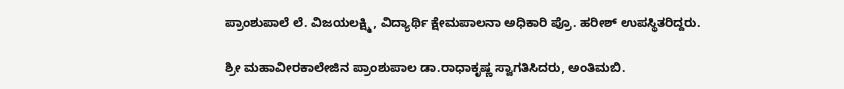ಪ್ರಾಂಶುಪಾಲೆ ಲೆ. ವಿಜಯಲಕ್ಷ್ಮಿ, ವಿದ್ಯಾರ್ಥಿ ಕ್ಷೇಮಪಾಲನಾ ಅಧಿಕಾರಿ ಪ್ರೊ. ಹರೀಶ್ ಉಪಸ್ಥಿತರಿದ್ದರು.

ಶ್ರೀ ಮಹಾವೀರಕಾಲೇಜಿನ ಪ್ರಾಂಶುಪಾಲ ಡಾ.ರಾಧಾಕೃಷ್ಣ ಸ್ವಾಗತಿಸಿದರು, ಅಂತಿಮಬಿ.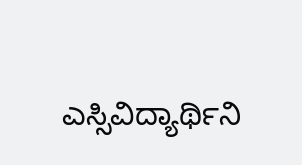ಎಸ್ಸಿವಿದ್ಯಾರ್ಥಿನಿ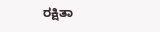ರಕ್ಷಿತಾ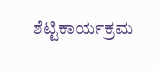ಶೆಟ್ಟಿಕಾರ್ಯಕ್ರಮ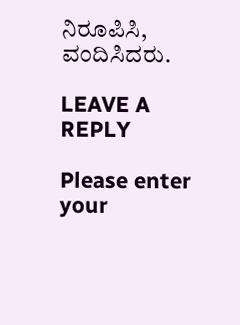ನಿರೂಪಿಸಿ, ವಂದಿಸಿದರು.

LEAVE A REPLY

Please enter your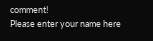comment!
Please enter your name here